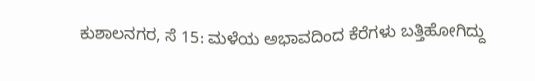ಕುಶಾಲನಗರ, ಸೆ 15: ಮಳೆಯ ಅಭಾವದಿಂದ ಕೆರೆಗಳು ಬತ್ತಿಹೋಗಿದ್ದು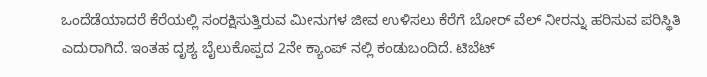ಒಂದೆಡೆಯಾದರೆ ಕೆರೆಯಲ್ಲಿ ಸಂರಕ್ಷಿಸುತ್ತಿರುವ ಮೀನುಗಳ ಜೀವ ಉಳಿಸಲು ಕೆರೆಗೆ ಬೋರ್ ವೆಲ್ ನೀರನ್ನು ಹರಿಸುವ ಪರಿಸ್ಥಿತಿ ಎದುರಾಗಿದೆ. ಇಂತಹ ದೃಶ್ಯ ಬೈಲುಕೊಪ್ಪದ 2ನೇ ಕ್ಯಾಂಪ್ ನಲ್ಲಿ ಕಂಡುಬಂದಿದೆ. ಟಿಬೆಟ್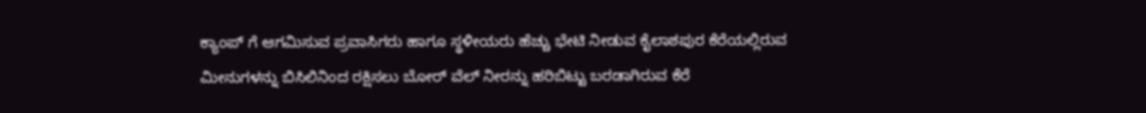ಕ್ಯಾಂಪ್ ಗೆ ಆಗಮಿಸುವ ಪ್ರವಾಸಿಗರು ಹಾಗೂ ಸ್ಥಳೀಯರು ಹೆಚ್ಚು ಭೇಟಿ ನೀಡುವ ಕೈಲಾಶಪುರ ಕೆರೆಯಲ್ಲಿರುವ ಮೀನುಗಳನ್ನು ಬಿಸಿಲಿನಿಂದ ರಕ್ಷಿಸಲು ಬೋರ್ ವೆಲ್ ನೀರನ್ನು ಹರಿಬಿಟ್ಟು ಬರಡಾಗಿರುವ ಕೆರೆ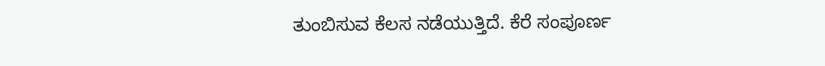ತುಂಬಿಸುವ ಕೆಲಸ ನಡೆಯುತ್ತಿದೆ. ಕೆರೆ ಸಂಪೂರ್ಣ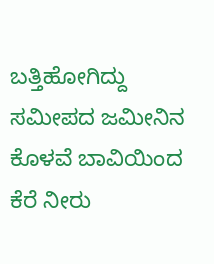ಬತ್ತಿಹೋಗಿದ್ದು ಸಮೀಪದ ಜಮೀನಿನ ಕೊಳವೆ ಬಾವಿಯಿಂದ ಕೆರೆ ನೀರು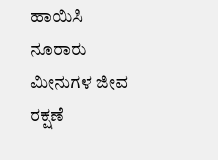ಹಾಯಿಸಿ ನೂರಾರು ಮೀನುಗಳ ಜೀವ ರಕ್ಷಣೆ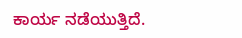ಕಾರ್ಯ ನಡೆಯುತ್ತಿದೆ.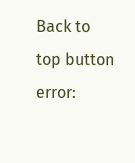Back to top button
error: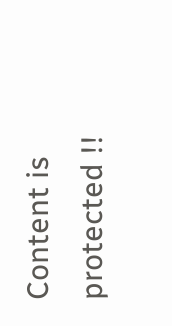Content is protected !!